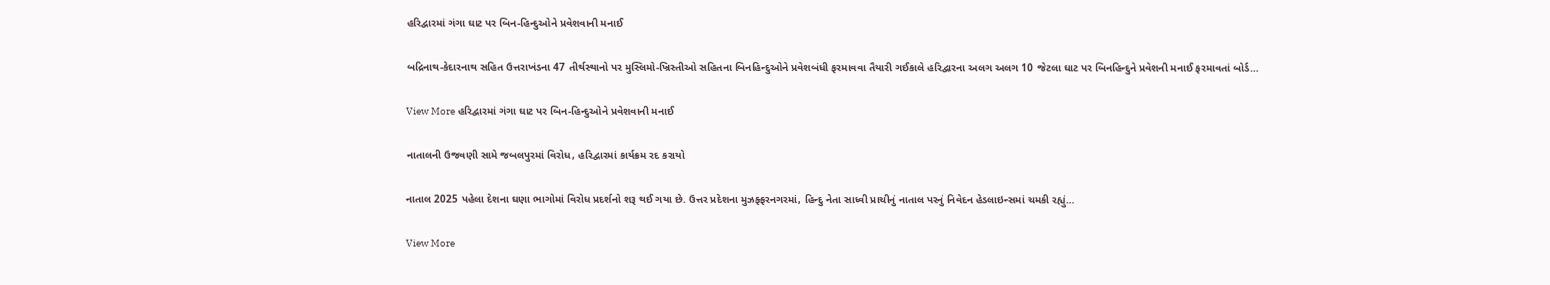હરિદ્વારમાં ગંગા ઘાટ પર બિન-હિન્દુઓને પ્રવેશવાની મનાઈ

બદ્રિનાથ-કેદારનાથ સહિત ઉત્તરાખંડના 47 તીર્થસ્થાનો પર મુસ્લિમો-ખ્રિસ્તીઓ સહિતના બિનહિન્દુઓને પ્રવેશબંધી ફરમાવવા તૈયારી ગઈકાલે હરિદ્વારના અલગ અલગ 10 જેટલા ઘાટ પર બિનહિન્દુને પ્રવેશની મનાઈ ફરમાવતાં બોર્ડ…

View More હરિદ્વારમાં ગંગા ઘાટ પર બિન-હિન્દુઓને પ્રવેશવાની મનાઈ

નાતાલની ઉજવણી સામે જબલપુરમાં વિરોધ, હરિદ્વારમાં કાર્યક્રમ રદ કરાયો

નાતાલ 2025 પહેલા દેશના ઘણા ભાગોમાં વિરોધ પ્રદર્શનો શરૂ થઈ ગયા છે. ઉત્તર પ્રદેશના મુઝફ્ફરનગરમાં, હિન્દુ નેતા સાધ્વી પ્રાચીનું નાતાલ પરનું નિવેદન હેડલાઇન્સમાં ચમકી રહ્યું…

View More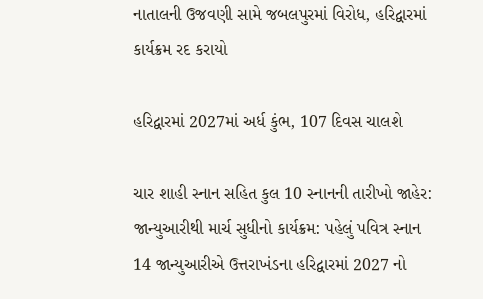નાતાલની ઉજવણી સામે જબલપુરમાં વિરોધ, હરિદ્વારમાં કાર્યક્રમ રદ કરાયો

હરિદ્વારમાં 2027માં અર્ધ કુંભ, 107 દિવસ ચાલશે

ચાર શાહી સ્નાન સહિત કુલ 10 સ્નાનની તારીખો જાહેર: જાન્યુઆરીથી માર્ચ સુધીનો કાર્યક્રમ: પહેલું પવિત્ર સ્નાન 14 જાન્યુઆરીએ ઉત્તરાખંડના હરિદ્વારમાં 2027 નો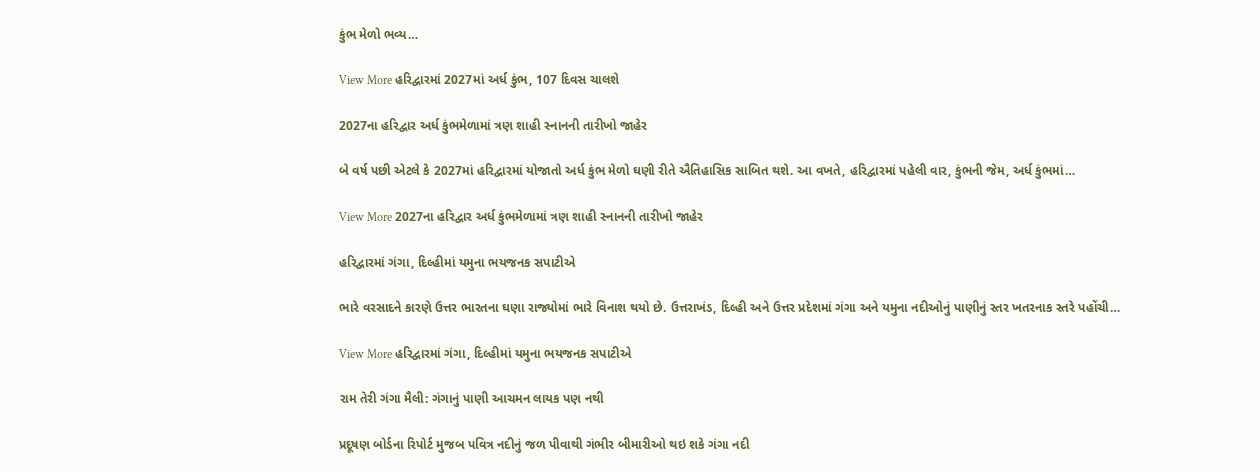કુંભ મેળો ભવ્ય…

View More હરિદ્વારમાં 2027માં અર્ધ કુંભ, 107 દિવસ ચાલશે

2027ના હરિદ્વાર અર્ધ કુંભમેળામાં ત્રણ શાહી સ્નાનની તારીખો જાહેર

બે વર્ષ પછી એટલે કે 2027માં હરિદ્વારમાં યોજાતો અર્ધ કુંભ મેળો ઘણી રીતે ઐતિહાસિક સાબિત થશે. આ વખતે, હરિદ્વારમાં પહેલી વાર, કુંભની જેમ, અર્ધ કુંભમાં…

View More 2027ના હરિદ્વાર અર્ધ કુંભમેળામાં ત્રણ શાહી સ્નાનની તારીખો જાહેર

હરિદ્વારમાં ગંગા, દિલ્હીમાં યમુના ભયજનક સપાટીએ

ભારે વરસાદને કારણે ઉત્તર ભારતના ઘણા રાજ્યોમાં ભારે વિનાશ થયો છે. ઉત્તરાખંડ, દિલ્હી અને ઉત્તર પ્રદેશમાં ગંગા અને યમુના નદીઓનું પાણીનું સ્તર ખતરનાક સ્તરે પહોંચી…

View More હરિદ્વારમાં ગંગા, દિલ્હીમાં યમુના ભયજનક સપાટીએ

રામ તેરી ગંગા મૈલી: ગંગાનું પાણી આચમન લાયક પણ નથી

પ્રદૂષણ બોર્ડના રિપોર્ટ મુજબ પવિત્ર નદીનું જળ પીવાથી ગંભીર બીમારીઓ થઇ શકે ગંગા નદી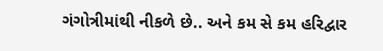ગંગોત્રીમાંથી નીકળે છે.. અને કમ સે કમ હરિદ્વાર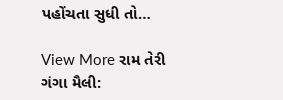પહોંચતા સુધી તો…

View More રામ તેરી ગંગા મૈલી: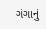ગંગાનું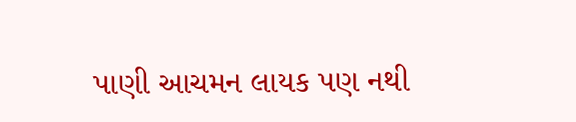પાણી આચમન લાયક પણ નથી